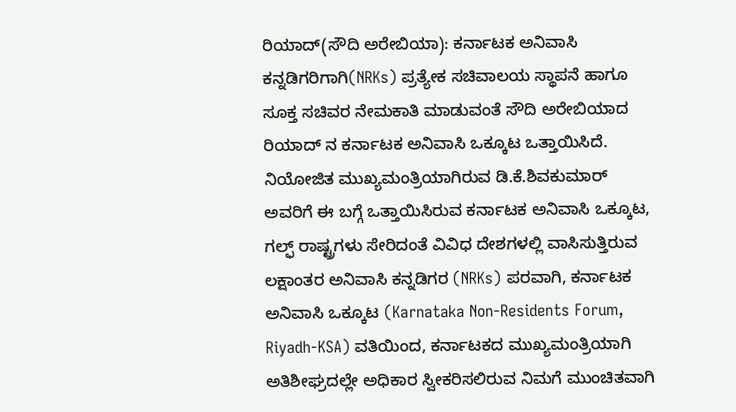ರಿಯಾದ್(ಸೌದಿ ಅರೇಬಿಯಾ): ಕರ್ನಾಟಕ ಅನಿವಾಸಿ ಕನ್ನಡಿಗರಿಗಾಗಿ(NRKs) ಪ್ರತ್ಯೇಕ ಸಚಿವಾಲಯ ಸ್ಥಾಪನೆ ಹಾಗೂ ಸೂಕ್ತ ಸಚಿವರ ನೇಮಕಾತಿ ಮಾಡುವಂತೆ ಸೌದಿ ಅರೇಬಿಯಾದ ರಿಯಾದ್ ನ ಕರ್ನಾಟಕ ಅನಿವಾಸಿ ಒಕ್ಕೂಟ ಒತ್ತಾಯಿಸಿದೆ.
ನಿಯೋಜಿತ ಮುಖ್ಯಮಂತ್ರಿಯಾಗಿರುವ ಡಿ.ಕೆ.ಶಿವಕುಮಾರ್ ಅವರಿಗೆ ಈ ಬಗ್ಗೆ ಒತ್ತಾಯಿಸಿರುವ ಕರ್ನಾಟಕ ಅನಿವಾಸಿ ಒಕ್ಕೂಟ, ಗಲ್ಫ್ ರಾಷ್ಟ್ರಗಳು ಸೇರಿದಂತೆ ವಿವಿಧ ದೇಶಗಳಲ್ಲಿ ವಾಸಿಸುತ್ತಿರುವ ಲಕ್ಷಾಂತರ ಅನಿವಾಸಿ ಕನ್ನಡಿಗರ (NRKs) ಪರವಾಗಿ, ಕರ್ನಾಟಕ ಅನಿವಾಸಿ ಒಕ್ಕೂಟ (Karnataka Non-Residents Forum, Riyadh-KSA) ವತಿಯಿಂದ, ಕರ್ನಾಟಕದ ಮುಖ್ಯಮಂತ್ರಿಯಾಗಿ ಅತಿಶೀಘ್ರದಲ್ಲೇ ಅಧಿಕಾರ ಸ್ವೀಕರಿಸಲಿರುವ ನಿಮಗೆ ಮುಂಚಿತವಾಗಿ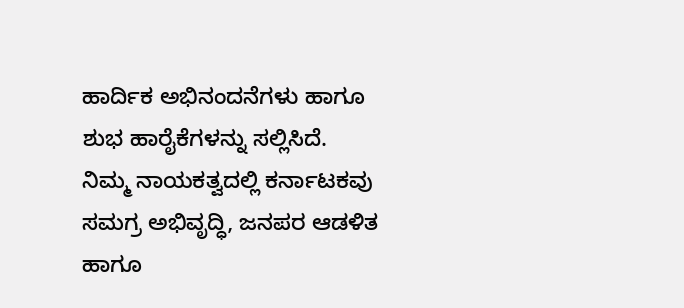ಹಾರ್ದಿಕ ಅಭಿನಂದನೆಗಳು ಹಾಗೂ ಶುಭ ಹಾರೈಕೆಗಳನ್ನು ಸಲ್ಲಿಸಿದೆ.
ನಿಮ್ಮ ನಾಯಕತ್ವದಲ್ಲಿ ಕರ್ನಾಟಕವು ಸಮಗ್ರ ಅಭಿವೃದ್ಧಿ, ಜನಪರ ಆಡಳಿತ ಹಾಗೂ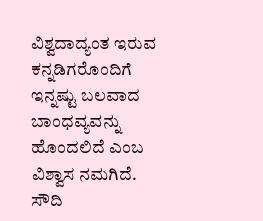ವಿಶ್ವದಾದ್ಯಂತ ಇರುವ ಕನ್ನಡಿಗರೊಂದಿಗೆ ಇನ್ನಷ್ಟು ಬಲವಾದ ಬಾಂಧವ್ಯವನ್ನು ಹೊಂದಲಿದೆ ಎಂಬ ವಿಶ್ವಾಸ ನಮಗಿದೆ.
ಸೌದಿ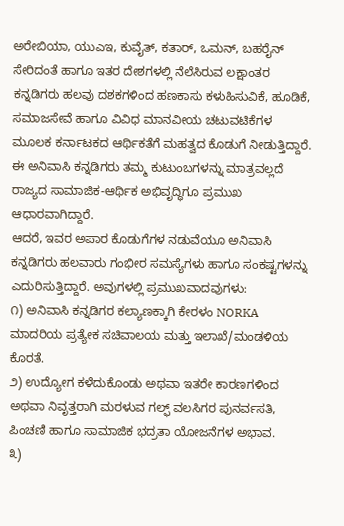ಅರೇಬಿಯಾ, ಯುಎಇ, ಕುವೈತ್, ಕತಾರ್, ಒಮನ್, ಬಹರೈನ್ ಸೇರಿದಂತೆ ಹಾಗೂ ಇತರ ದೇಶಗಳಲ್ಲಿ ನೆಲೆಸಿರುವ ಲಕ್ಷಾಂತರ ಕನ್ನಡಿಗರು ಹಲವು ದಶಕಗಳಿಂದ ಹಣಕಾಸು ಕಳುಹಿಸುವಿಕೆ, ಹೂಡಿಕೆ, ಸಮಾಜಸೇವೆ ಹಾಗೂ ವಿವಿಧ ಮಾನವೀಯ ಚಟುವಟಿಕೆಗಳ ಮೂಲಕ ಕರ್ನಾಟಕದ ಆರ್ಥಿಕತೆಗೆ ಮಹತ್ವದ ಕೊಡುಗೆ ನೀಡುತ್ತಿದ್ದಾರೆ. ಈ ಅನಿವಾಸಿ ಕನ್ನಡಿಗರು ತಮ್ಮ ಕುಟುಂಬಗಳನ್ನು ಮಾತ್ರವಲ್ಲದೆ ರಾಜ್ಯದ ಸಾಮಾಜಿಕ-ಆರ್ಥಿಕ ಅಭಿವೃದ್ಧಿಗೂ ಪ್ರಮುಖ ಆಧಾರವಾಗಿದ್ದಾರೆ.
ಆದರೆ, ಇವರ ಅಪಾರ ಕೊಡುಗೆಗಳ ನಡುವೆಯೂ ಅನಿವಾಸಿ ಕನ್ನಡಿಗರು ಹಲವಾರು ಗಂಭೀರ ಸಮಸ್ಯೆಗಳು ಹಾಗೂ ಸಂಕಷ್ಟಗಳನ್ನು ಎದುರಿಸುತ್ತಿದ್ದಾರೆ. ಅವುಗಳಲ್ಲಿ ಪ್ರಮುಖವಾದವುಗಳು:
೧) ಅನಿವಾಸಿ ಕನ್ನಡಿಗರ ಕಲ್ಯಾಣಕ್ಕಾಗಿ ಕೇರಳಂ NORKA ಮಾದರಿಯ ಪ್ರತ್ಯೇಕ ಸಚಿವಾಲಯ ಮತ್ತು ಇಲಾಖೆ/ಮಂಡಳಿಯ ಕೊರತೆ.
೨) ಉದ್ಯೋಗ ಕಳೆದುಕೊಂಡು ಅಥವಾ ಇತರೇ ಕಾರಣಗಳಿಂದ ಅಥವಾ ನಿವೃತ್ತರಾಗಿ ಮರಳುವ ಗಲ್ಫ್ ವಲಸಿಗರ ಪುನರ್ವಸತಿ, ಪಿಂಚಣಿ ಹಾಗೂ ಸಾಮಾಜಿಕ ಭದ್ರತಾ ಯೋಜನೆಗಳ ಅಭಾವ.
೩)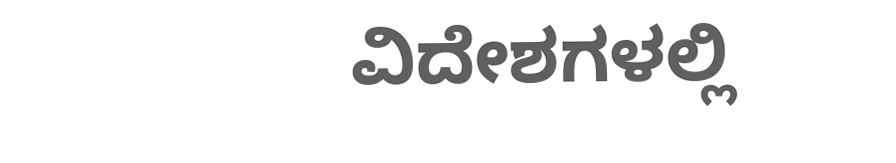ವಿದೇಶಗಳಲ್ಲಿ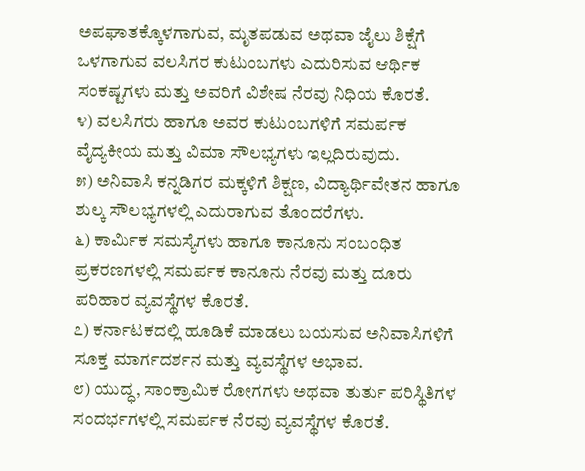ಅಪಘಾತಕ್ಕೊಳಗಾಗುವ, ಮೃತಪಡುವ ಅಥವಾ ಜೈಲು ಶಿಕ್ಷೆಗೆ ಒಳಗಾಗುವ ವಲಸಿಗರ ಕುಟುಂಬಗಳು ಎದುರಿಸುವ ಆರ್ಥಿಕ ಸಂಕಷ್ಟಗಳು ಮತ್ತು ಅವರಿಗೆ ವಿಶೇಷ ನೆರವು ನಿಧಿಯ ಕೊರತೆ.
೪) ವಲಸಿಗರು ಹಾಗೂ ಅವರ ಕುಟುಂಬಗಳಿಗೆ ಸಮರ್ಪಕ ವೈದ್ಯಕೀಯ ಮತ್ತು ವಿಮಾ ಸೌಲಭ್ಯಗಳು ಇಲ್ಲದಿರುವುದು.
೫) ಅನಿವಾಸಿ ಕನ್ನಡಿಗರ ಮಕ್ಕಳಿಗೆ ಶಿಕ್ಷಣ, ವಿದ್ಯಾರ್ಥಿವೇತನ ಹಾಗೂ ಶುಲ್ಕ ಸೌಲಭ್ಯಗಳಲ್ಲಿ ಎದುರಾಗುವ ತೊಂದರೆಗಳು.
೬) ಕಾರ್ಮಿಕ ಸಮಸ್ಯೆಗಳು ಹಾಗೂ ಕಾನೂನು ಸಂಬಂಧಿತ ಪ್ರಕರಣಗಳಲ್ಲಿ ಸಮರ್ಪಕ ಕಾನೂನು ನೆರವು ಮತ್ತು ದೂರು ಪರಿಹಾರ ವ್ಯವಸ್ಥೆಗಳ ಕೊರತೆ.
೭) ಕರ್ನಾಟಕದಲ್ಲಿ ಹೂಡಿಕೆ ಮಾಡಲು ಬಯಸುವ ಅನಿವಾಸಿಗಳಿಗೆ ಸೂಕ್ತ ಮಾರ್ಗದರ್ಶನ ಮತ್ತು ವ್ಯವಸ್ಥೆಗಳ ಅಭಾವ.
೮) ಯುದ್ಧ, ಸಾಂಕ್ರಾಮಿಕ ರೋಗಗಳು ಅಥವಾ ತುರ್ತು ಪರಿಸ್ಥಿತಿಗಳ ಸಂದರ್ಭಗಳಲ್ಲಿ ಸಮರ್ಪಕ ನೆರವು ವ್ಯವಸ್ಥೆಗಳ ಕೊರತೆ.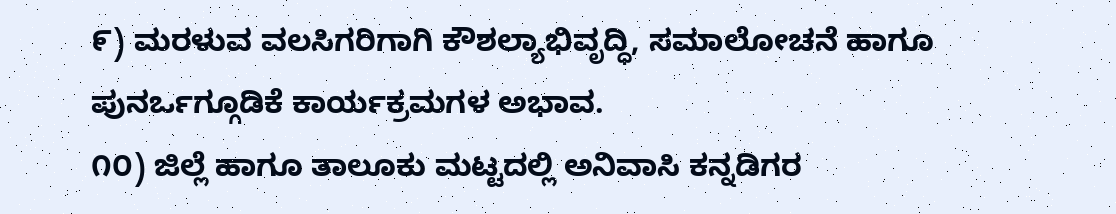೯) ಮರಳುವ ವಲಸಿಗರಿಗಾಗಿ ಕೌಶಲ್ಯಾಭಿವೃದ್ಧಿ, ಸಮಾಲೋಚನೆ ಹಾಗೂ ಪುನರ್ಒಗ್ಗೂಡಿಕೆ ಕಾರ್ಯಕ್ರಮಗಳ ಅಭಾವ.
೧೦) ಜಿಲ್ಲೆ ಹಾಗೂ ತಾಲೂಕು ಮಟ್ಟದಲ್ಲಿ ಅನಿವಾಸಿ ಕನ್ನಡಿಗರ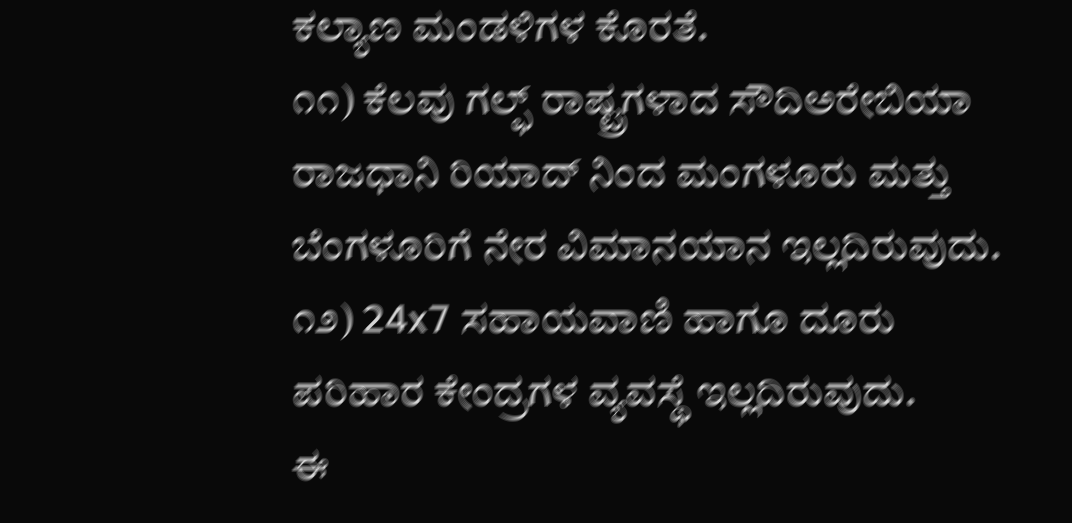ಕಲ್ಯಾಣ ಮಂಡಳಿಗಳ ಕೊರತೆ.
೧೧) ಕೆಲವು ಗಲ್ಫ್ ರಾಷ್ಟ್ರಗಳಾದ ಸೌದಿಅರೇಬಿಯಾ ರಾಜಧಾನಿ ರಿಯಾದ್ ನಿಂದ ಮಂಗಳೂರು ಮತ್ತು ಬೆಂಗಳೂರಿಗೆ ನೇರ ವಿಮಾನಯಾನ ಇಲ್ಲದಿರುವುದು.
೧೨) 24x7 ಸಹಾಯವಾಣಿ ಹಾಗೂ ದೂರು ಪರಿಹಾರ ಕೇಂದ್ರಗಳ ವ್ಯವಸ್ಥೆ ಇಲ್ಲದಿರುವುದು.
ಈ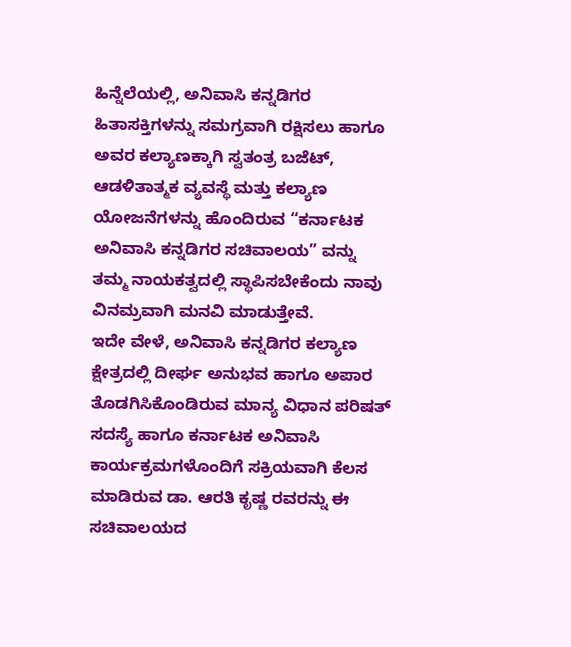ಹಿನ್ನೆಲೆಯಲ್ಲಿ, ಅನಿವಾಸಿ ಕನ್ನಡಿಗರ ಹಿತಾಸಕ್ತಿಗಳನ್ನು ಸಮಗ್ರವಾಗಿ ರಕ್ಷಿಸಲು ಹಾಗೂ ಅವರ ಕಲ್ಯಾಣಕ್ಕಾಗಿ ಸ್ವತಂತ್ರ ಬಜೆಟ್, ಆಡಳಿತಾತ್ಮಕ ವ್ಯವಸ್ಥೆ ಮತ್ತು ಕಲ್ಯಾಣ ಯೋಜನೆಗಳನ್ನು ಹೊಂದಿರುವ “ಕರ್ನಾಟಕ ಅನಿವಾಸಿ ಕನ್ನಡಿಗರ ಸಚಿವಾಲಯ” ವನ್ನು ತಮ್ಮ ನಾಯಕತ್ವದಲ್ಲಿ ಸ್ಥಾಪಿಸಬೇಕೆಂದು ನಾವು ವಿನಮ್ರವಾಗಿ ಮನವಿ ಮಾಡುತ್ತೇವೆ.
ಇದೇ ವೇಳೆ, ಅನಿವಾಸಿ ಕನ್ನಡಿಗರ ಕಲ್ಯಾಣ ಕ್ಷೇತ್ರದಲ್ಲಿ ದೀರ್ಘ ಅನುಭವ ಹಾಗೂ ಅಪಾರ ತೊಡಗಿಸಿಕೊಂಡಿರುವ ಮಾನ್ಯ ವಿಧಾನ ಪರಿಷತ್ ಸದಸ್ಯೆ ಹಾಗೂ ಕರ್ನಾಟಕ ಅನಿವಾಸಿ ಕಾರ್ಯಕ್ರಮಗಳೊಂದಿಗೆ ಸಕ್ರಿಯವಾಗಿ ಕೆಲಸ ಮಾಡಿರುವ ಡಾ. ಆರತಿ ಕೃಷ್ಣ ರವರನ್ನು ಈ ಸಚಿವಾಲಯದ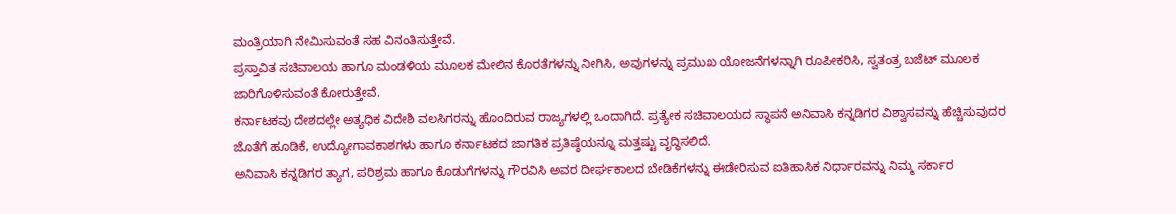ಮಂತ್ರಿಯಾಗಿ ನೇಮಿಸುವಂತೆ ಸಹ ವಿನಂತಿಸುತ್ತೇವೆ.
ಪ್ರಸ್ತಾವಿತ ಸಚಿವಾಲಯ ಹಾಗೂ ಮಂಡಳಿಯ ಮೂಲಕ ಮೇಲಿನ ಕೊರತೆಗಳನ್ನು ನೀಗಿಸಿ, ಅವುಗಳನ್ನು ಪ್ರಮುಖ ಯೋಜನೆಗಳನ್ನಾಗಿ ರೂಪೀಕರಿಸಿ, ಸ್ವತಂತ್ರ ಬಜೆಟ್ ಮೂಲಕ ಜಾರಿಗೊಳಿಸುವಂತೆ ಕೋರುತ್ತೇವೆ.
ಕರ್ನಾಟಕವು ದೇಶದಲ್ಲೇ ಅತ್ಯಧಿಕ ವಿದೇಶಿ ವಲಸಿಗರನ್ನು ಹೊಂದಿರುವ ರಾಜ್ಯಗಳಲ್ಲಿ ಒಂದಾಗಿದೆ. ಪ್ರತ್ಯೇಕ ಸಚಿವಾಲಯದ ಸ್ಥಾಪನೆ ಅನಿವಾಸಿ ಕನ್ನಡಿಗರ ವಿಶ್ವಾಸವನ್ನು ಹೆಚ್ಚಿಸುವುದರ ಜೊತೆಗೆ ಹೂಡಿಕೆ, ಉದ್ಯೋಗಾವಕಾಶಗಳು ಹಾಗೂ ಕರ್ನಾಟಕದ ಜಾಗತಿಕ ಪ್ರತಿಷ್ಠೆಯನ್ನೂ ಮತ್ತಷ್ಟು ವೃದ್ಧಿಸಲಿದೆ.
ಅನಿವಾಸಿ ಕನ್ನಡಿಗರ ತ್ಯಾಗ, ಪರಿಶ್ರಮ ಹಾಗೂ ಕೊಡುಗೆಗಳನ್ನು ಗೌರವಿಸಿ ಅವರ ದೀರ್ಘಕಾಲದ ಬೇಡಿಕೆಗಳನ್ನು ಈಡೇರಿಸುವ ಐತಿಹಾಸಿಕ ನಿರ್ಧಾರವನ್ನು ನಿಮ್ಮ ಸರ್ಕಾರ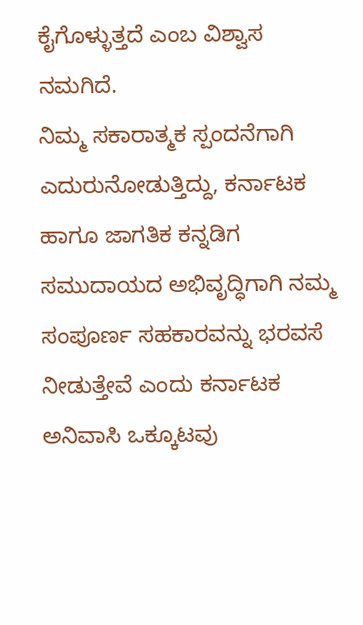ಕೈಗೊಳ್ಳುತ್ತದೆ ಎಂಬ ವಿಶ್ವಾಸ ನಮಗಿದೆ.
ನಿಮ್ಮ ಸಕಾರಾತ್ಮಕ ಸ್ಪಂದನೆಗಾಗಿ ಎದುರುನೋಡುತ್ತಿದ್ದು, ಕರ್ನಾಟಕ ಹಾಗೂ ಜಾಗತಿಕ ಕನ್ನಡಿಗ ಸಮುದಾಯದ ಅಭಿವೃದ್ಧಿಗಾಗಿ ನಮ್ಮ ಸಂಪೂರ್ಣ ಸಹಕಾರವನ್ನು ಭರವಸೆ ನೀಡುತ್ತೇವೆ ಎಂದು ಕರ್ನಾಟಕ ಅನಿವಾಸಿ ಒಕ್ಕೂಟವು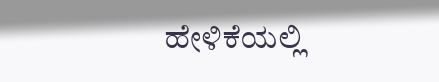ಹೇಳಿಕೆಯಲ್ಲಿ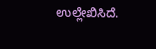ಉಲ್ಲೇಖಿಸಿದೆ.